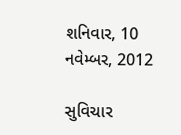શનિવાર, 10 નવેમ્બર, 2012

સુવિચાર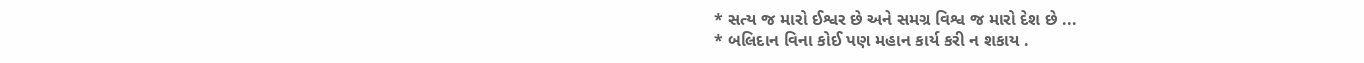* સત્ય જ મારો ઈશ્વર છે અને સમગ્ર વિશ્વ જ મારો દેશ છે ...
* બલિદાન વિના કોઈ પણ મહાન કાર્ય કરી ન શકાય .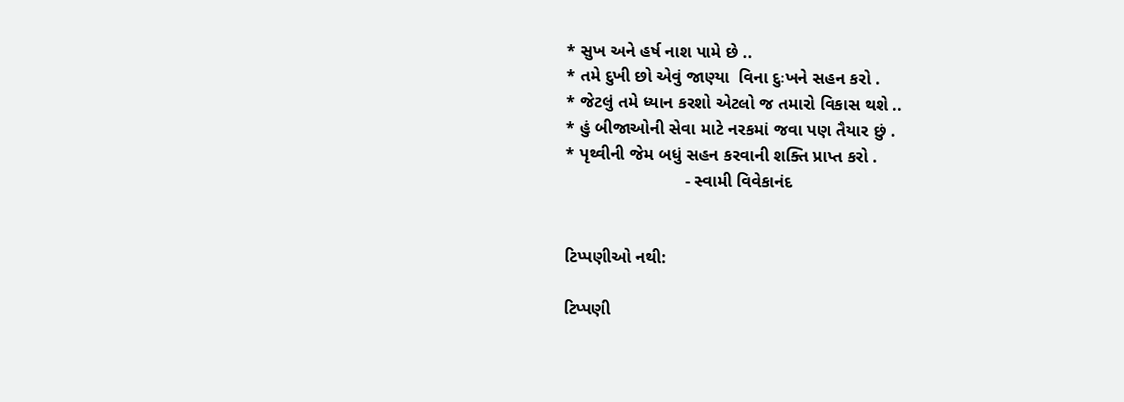* સુખ અને હર્ષ નાશ પામે છે ..
* તમે દુખી છો એવું જાણ્યા  વિના દુઃખને સહન કરો .
* જેટલું તમે ધ્યાન કરશો એટલો જ તમારો વિકાસ થશે ..
* હું બીજાઓની સેવા માટે નરકમાં જવા પણ તૈયાર છું .
* પૃથ્વીની જેમ બધું સહન કરવાની શક્તિ પ્રાપ્ત કરો .
                         - સ્વામી વિવેકાનંદ


ટિપ્પણીઓ નથી:

ટિપ્પણી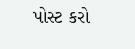પોસ્ટ કરો